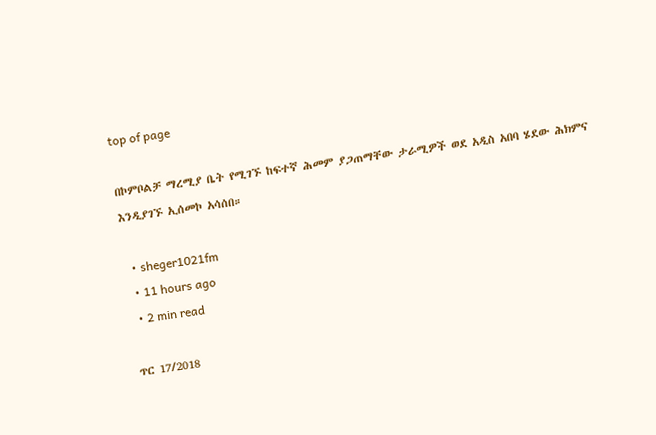top of page

በኮምቦልቻ ማረሚያ ቤት የሚገኙ ከፍተኛ ሕመም ያጋጠማቸው ታራሚዎች ወደ አዲስ አበባ ሄደው ሕክምና እንዲያገኙ ኢሰመኮ አሳሰበ።

  • sheger1021fm
  • 11 hours ago
  • 2 min read

ጥር 17/2018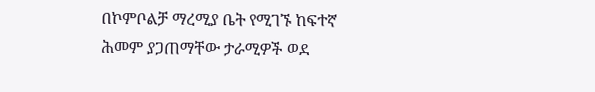በኮምቦልቻ ማረሚያ ቤት የሚገኙ ከፍተኛ ሕመም ያጋጠማቸው ታራሚዎች ወደ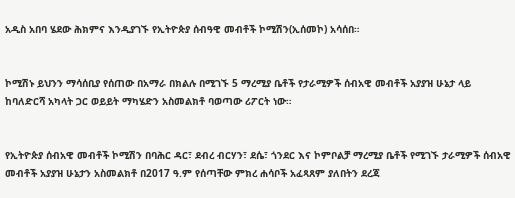አዲስ አበባ ሄደው ሕክምና እንዲያገኙ የኢትዮጵያ ሰብዓዊ መብቶች ኮሚሽን(ኢሰመኮ) አሳሰበ።


ኮሚሽኑ ይህንን ማሳሰቢያ የሰጠው በአማራ በክልሉ በሚገኙ 5 ማረሚያ ቤቶች የታራሚዎች ሰብአዊ መብቶች አያያዝ ሁኔታ ላይ ከባለድርሻ አካላት ጋር ወይይት ማካሄድን አስመልክቶ ባወጣው ሪፖርት ነው።


የኢትዮጵያ ሰብአዊ መብቶች ኮሚሽን በባሕር ዳር፣ ደብረ ብርሃን፣ ደሴ፣ ጎንደር እና ኮምቦልቻ ማረሚያ ቤቶች የሚገኙ ታራሚዎች ሰብአዊ መብቶች አያያዝ ሁኔታን አስመልክቶ በ2017 ዓ.ም የሰጣቸው ምክረ ሐሳቦች አፈጻጸም ያለበትን ደረጃ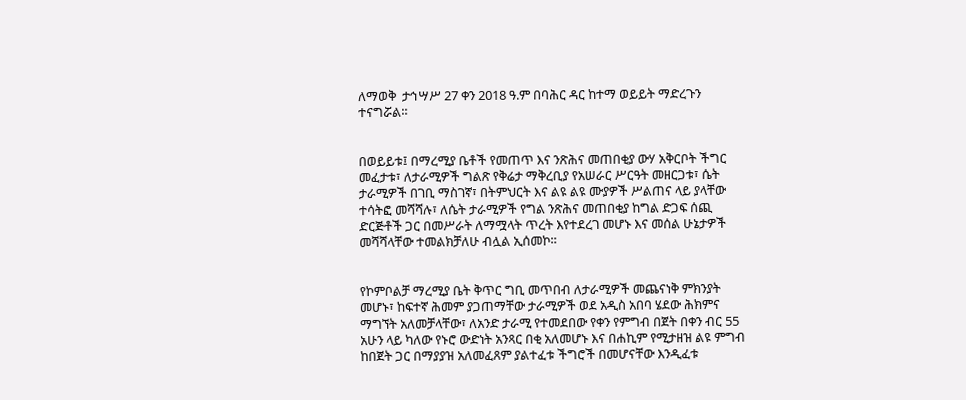ለማወቅ  ታኅሣሥ 27 ቀን 2018 ዓ.ም በባሕር ዳር ከተማ ወይይት ማድረጉን ተናግሯል።


በወይይቱ፤ በማረሚያ ቤቶች የመጠጥ እና ንጽሕና መጠበቂያ ውሃ አቅርቦት ችግር መፈታቱ፣ ለታራሚዎች ግልጽ የቅሬታ ማቅረቢያ የአሠራር ሥርዓት መዘርጋቱ፣ ሴት ታራሚዎች በገቢ ማስገኛ፣ በትምህርት እና ልዩ ልዩ ሙያዎች ሥልጠና ላይ ያላቸው ተሳትፎ መሻሻሉ፣ ለሴት ታራሚዎች የግል ንጽሕና መጠበቂያ ከግል ድጋፍ ሰጪ ድርጅቶች ጋር በመሥራት ለማሟላት ጥረት እየተደረገ መሆኑ እና መሰል ሁኔታዎች መሻሻላቸው ተመልክቻለሁ ብሏል ኢሰመኮ።


የኮምቦልቻ ማረሚያ ቤት ቅጥር ግቢ መጥበብ ለታራሚዎች መጨናነቅ ምክንያት መሆኑ፣ ከፍተኛ ሕመም ያጋጠማቸው ታራሚዎች ወደ አዲስ አበባ ሄደው ሕክምና ማግኘት አለመቻላቸው፣ ለአንድ ታራሚ የተመደበው የቀን የምግብ በጀት በቀን ብር 55 አሁን ላይ ካለው የኑሮ ውድነት አንጻር በቂ አለመሆኑ እና በሐኪም የሚታዘዝ ልዩ ምግብ ከበጀት ጋር በማያያዝ አለመፈጸም ያልተፈቱ ችግሮች በመሆናቸው እንዲፈቱ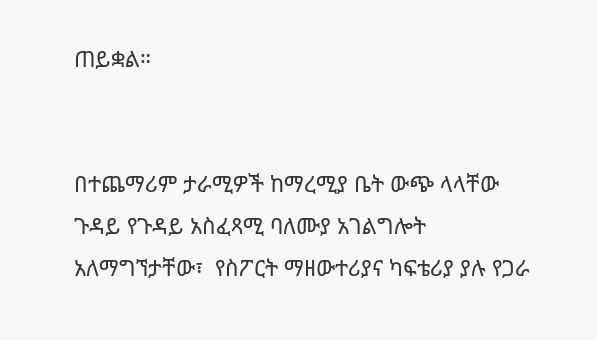ጠይቋል።


በተጨማሪም ታራሚዎች ከማረሚያ ቤት ውጭ ላላቸው ጉዳይ የጉዳይ አስፈጻሚ ባለሙያ አገልግሎት አለማግኘታቸው፣  የስፖርት ማዘውተሪያና ካፍቴሪያ ያሉ የጋራ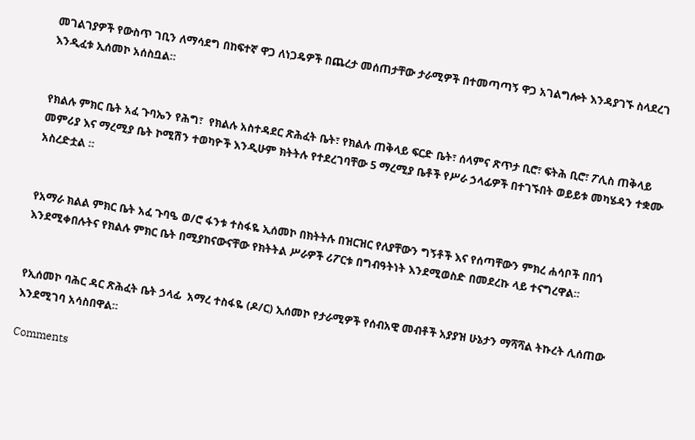መገልገያዎች የውስጥ ገቢን ለማሳደግ በከፍተኛ ዋጋ ለነጋዴዎች በጨረታ መሰጠታቸው ታራሚዎች በተመጣጣኝ ዋጋ አገልግሎት እንዳያገኙ ስላደረገ እንዲፈቱ ኢሰመኮ አሰስቧል።


የክልሉ ምክር ቤት አፈ ጉባኤን የሕግ፣  የክልሉ አስተዳደር ጽሕፈት ቤት፣ የክልሉ ጠቅላይ ፍርድ ቤት፣ ሰላምና ጽጥታ ቢሮ፣ ፍትሕ ቢሮ፣ ፖሊስ ጠቅላይ መምሪያ እና ማረሚያ ቤት ኮሚሽን ተወካዮች እንዲሁም ክትትሉ የተደረገባቸው 5 ማረሚያ ቤቶች የሥራ ኃላፊዎች በተገኙበት ወይይቱ መካሄዳን ተቋሙ አስረድቷል ።


የአማራ ክልል ምክር ቤት አፈ ጉባዔ ወ/ሮ ፋንቱ ተስፋዬ ኢሰመኮ በክትትሉ በዝርዝር የለያቸውን ግኝቶች እና የሰጣቸውን ምክረ ሐሳቦች በበጎ እንደሚቀበሉትና የክልሉ ምክር ቤት በሚያከናውናቸው የክትትል ሥራዎች ሪፖርቱ በግብዓትነት እንደሚወስድ በመደረኩ ላይ ተናግረዋል።


የኢሰመኮ ባሕር ዳር ጽሕፈት ቤት ኃላፊ  አማረ ተስፋዬ (ዶ/ር) ኢሰመኮ የታራሚዎች የሰብአዊ መብቶች አያያዝ ሁኔታን ማሻሻል ትኩረት ሊሰጠው እንደሚገባ አሳስበዋል።

Comments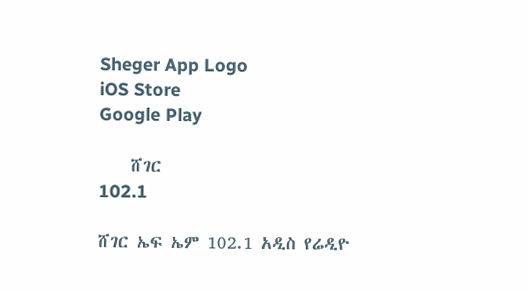Sheger App Logo
iOS Store
Google Play

    ሸገር
102.1

ሸገር ኤፍ ኤም 102.1 አዲስ የሬዲዮ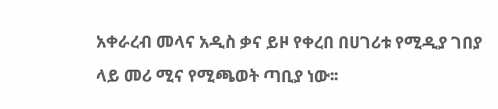አቀራረብ መላና አዲስ ቃና ይዞ የቀረበ በሀገሪቱ የሚዲያ ገበያ ላይ መሪ ሚና የሚጫወት ጣቢያ ነው፡፡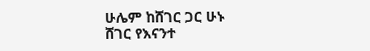ሁሌም ከሸገር ጋር ሁኑ
ሸገር የእናንተ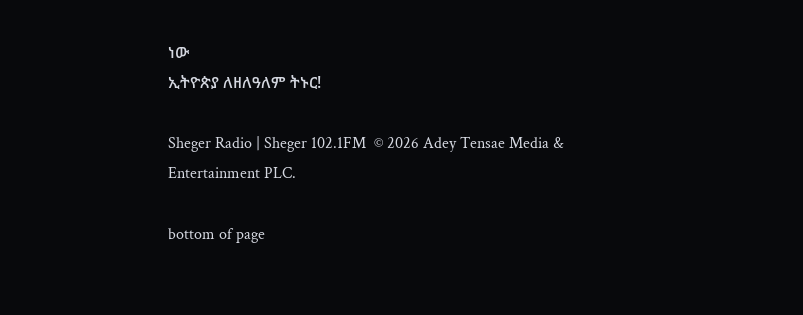ነው
ኢትዮጵያ ለዘለዓለም ትኑር!

Sheger Radio | Sheger 102.1FM  © 2026 Adey Tensae Media & Entertainment PLC.

bottom of page